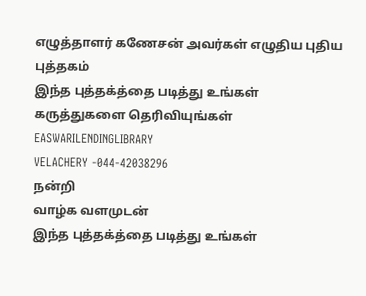எழுத்தாளர் கணேசன் அவர்கள் எழுதிய புதிய புத்தகம்
இந்த புத்தக்த்தை படித்து உங்கள்
கருத்துகளை தெரிவியுங்கள்
EASWARILENDINGLIBRARY
VELACHERY -044-42038296
நன்றி
வாழ்க வளமுடன்
இந்த புத்தக்த்தை படித்து உங்கள்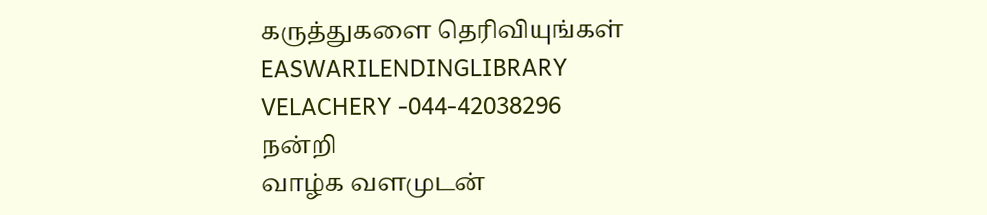கருத்துகளை தெரிவியுங்கள்
EASWARILENDINGLIBRARY
VELACHERY -044-42038296
நன்றி
வாழ்க வளமுடன்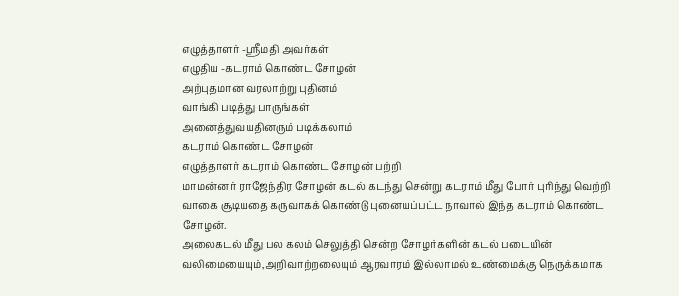எழுத்தாளர் -ஸ்ரீமதி அவர்கள்
எழுதிய -கடராம் கொண்ட சோழன்
அற்புதமான வரலாற்று புதினம்
வாங்கி படித்து பாருங்கள்
அனைத்துவயதினரும் படிக்கலாம்
கடராம் கொண்ட சோழன்
எழுத்தாளர் கடராம் கொண்ட சோழன் பற்றி
மாமன்னர் ராஜேந்திர சோழன் கடல் கடந்து சென்று கடராம் மீது போர் புரிந்து வெற்றி வாகை சூடியதை கருவாகக் கொண்டு புனையப்பட்ட நாவால் இந்த கடராம் கொண்ட சோழன்.
அலைகடல் மீது பல கலம் செலுத்தி சென்ற சோழர்களின் கடல் படையின் வலிமையையும்,அறிவாற்றலையும் ஆரவாரம் இல்லாமல் உண்மைக்கு நெருக்கமாக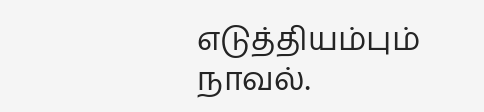எடுத்தியம்பும் நாவல்.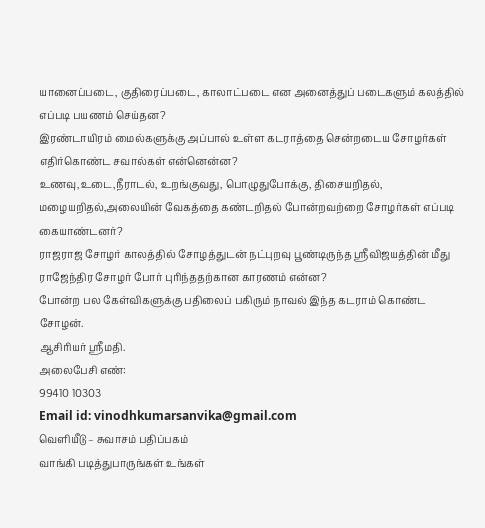யானைப்படை, குதிரைப்படை, காலாட்படை என அனைத்துப் படைகளும் கலத்தில் எப்படி பயணம் செய்தன?
இரண்டாயிரம் மைல்களுக்கு அப்பால் உள்ள கடராத்தை சென்றடைய சோழர்கள் எதிர்கொண்ட சவால்கள் என்னென்ன?
உணவு,உடை,நீராடல், உறங்குவது, பொழுதுபோக்கு, திசையறிதல், மழையறிதல்,அலையின் வேகத்தை கண்டறிதல் போன்றவற்றை சோழர்கள் எப்படி கையாண்டனர்?
ராஜராஜ சோழர் காலத்தில் சோழத்துடன் நட்புறவு பூண்டிருந்த ஸ்ரீவிஜயத்தின் மீது ராஜேந்திர சோழர் போர் புரிந்ததற்கான காரணம் என்ன?
போன்ற பல கேள்விகளுக்கு பதிலைப் பகிரும் நாவல் இந்த கடராம் கொண்ட சோழன்.
ஆசிரியர் ஸ்ரீமதி.
அலைபேசி எண்:
99410 10303
Email id: vinodhkumarsanvika@gmail.com
வெளியீடு – சுவாசம் பதிப்பகம்
வாங்கி படித்துபாருங்கள் உங்கள்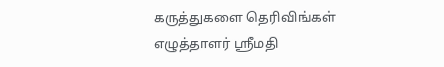கருத்துகளை தெரிவிங்கள்
எழுத்தாளர் ஸ்ரீமதி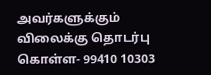அவர்களுக்கும்
விலைக்கு தொடர்பு கொள்ள- 99410 10303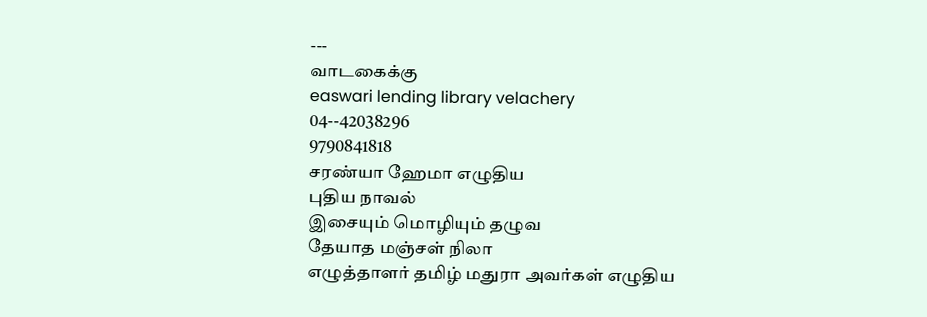---
வாடகைக்கு
easwari lending library velachery 04--42038296
9790841818
சரண்யா ஹேமா எழுதிய
புதிய நாவல்
இசையும் மொழியும் தழுவ
தேயாத மஞ்சள் நிலா
எழுத்தாளர் தமிழ் மதுரா அவர்கள் எழுதிய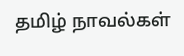தமிழ் நாவல்கள்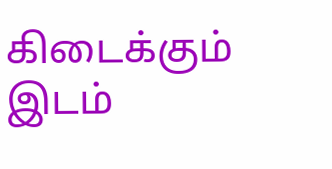கிடைக்கும் இடம்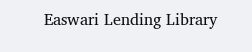Easwari Lending Library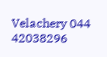Velachery 044 42038296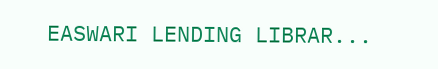EASWARI LENDING LIBRAR...